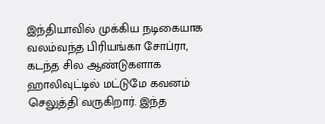இந்தியாவில் முக்கிய நடிகையாக வலம்வந்த பிரியங்கா சோப்ரா, கடந்த சில ஆண்டுகளாக ஹாலிவுட்டில் மட்டுமே கவனம் செலுத்தி வருகிறார். இந்த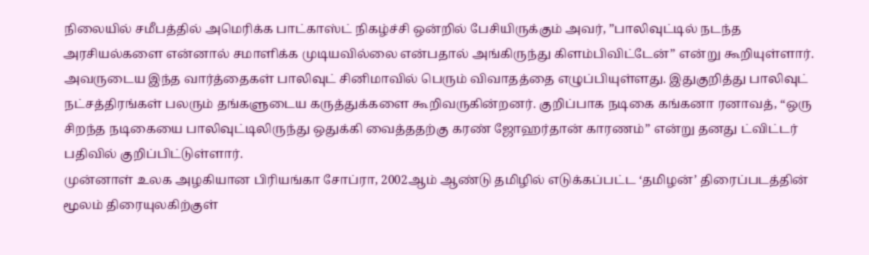நிலையில் சமீபத்தில் அமெரிக்க பாட்காஸ்ட் நிகழ்ச்சி ஒன்றில் பேசியிருக்கும் அவர், ”பாலிவுட்டில் நடந்த அரசியல்களை என்னால் சமாளிக்க முடியவில்லை என்பதால் அங்கிருந்து கிளம்பிவிட்டேன்” என்று கூறியுள்ளார்.
அவருடைய இந்த வார்த்தைகள் பாலிவுட் சினிமாவில் பெரும் விவாதத்தை எழுப்பியுள்ளது. இதுகுறித்து பாலிவுட் நட்சத்திரங்கள் பலரும் தங்களுடைய கருத்துக்களை கூறிவருகின்றனர். குறிப்பாக நடிகை கங்கனா ரனாவத், “ஒரு சிறந்த நடிகையை பாலிவுட்டிலிருந்து ஒதுக்கி வைத்ததற்கு கரண் ஜோஹர்தான் காரணம்” என்று தனது ட்விட்டர் பதிவில் குறிப்பிட்டுள்ளார்.
முன்னாள் உலக அழகியான பிரியங்கா சோப்ரா, 2002ஆம் ஆண்டு தமிழில் எடுக்கப்பட்ட ‘தமிழன்’ திரைப்படத்தின் மூலம் திரையுலகிற்குள்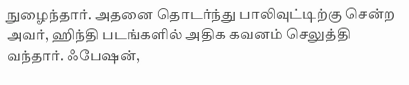நுழைந்தார். அதனை தொடர்ந்து பாலிவுட்டிற்கு சென்ற அவர், ஹிந்தி படங்களில் அதிக கவனம் செலுத்தி வந்தார். ஃபேஷன்,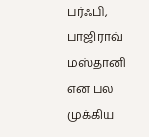பர்ஃபி, பாஜிராவ் மஸ்தானி என பல முக்கிய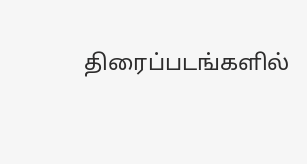திரைப்படங்களில்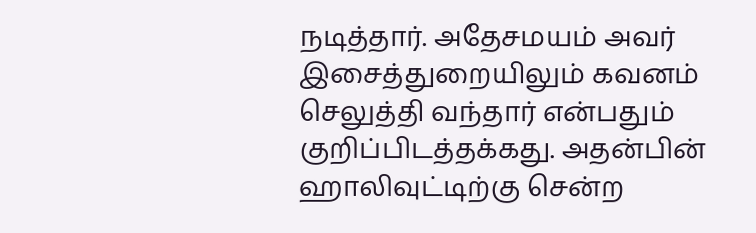நடித்தார். அதேசமயம் அவர் இசைத்துறையிலும் கவனம் செலுத்தி வந்தார் என்பதும் குறிப்பிடத்தக்கது. அதன்பின் ஹாலிவுட்டிற்கு சென்ற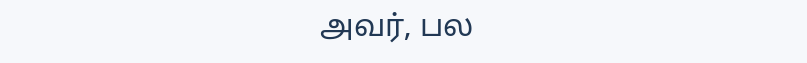அவர், பல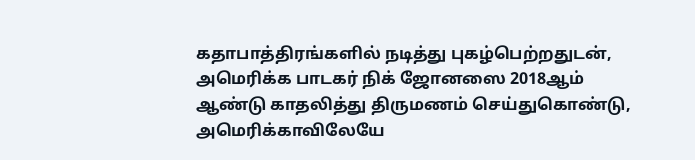கதாபாத்திரங்களில் நடித்து புகழ்பெற்றதுடன், அமெரிக்க பாடகர் நிக் ஜோனஸை 2018ஆம் ஆண்டு காதலித்து திருமணம் செய்துகொண்டு, அமெரிக்காவிலேயே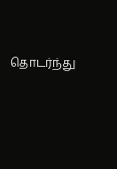தொடர்ந்து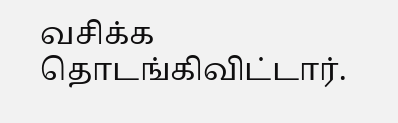வசிக்க தொடங்கிவிட்டார்.